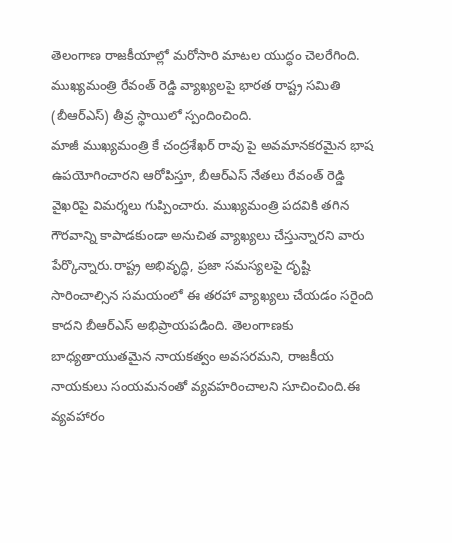తెలంగాణ రాజకీయాల్లో మరోసారి మాటల యుద్ధం చెలరేగింది. ముఖ్యమంత్రి రేవంత్ రెడ్డి వ్యాఖ్యలపై భారత రాష్ట్ర సమితి (బీఆర్ఎస్) తీవ్ర స్థాయిలో స్పందించింది.
మాజీ ముఖ్యమంత్రి కే చంద్రశేఖర్ రావు పై అవమానకరమైన భాష ఉపయోగించారని ఆరోపిస్తూ, బీఆర్ఎస్ నేతలు రేవంత్ రెడ్డి వైఖరిపై విమర్శలు గుప్పించారు. ముఖ్యమంత్రి పదవికి తగిన గౌరవాన్ని కాపాడకుండా అనుచిత వ్యాఖ్యలు చేస్తున్నారని వారు పేర్కొన్నారు.రాష్ట్ర అభివృద్ధి, ప్రజా సమస్యలపై దృష్టి సారించాల్సిన సమయంలో ఈ తరహా వ్యాఖ్యలు చేయడం సరైంది కాదని బీఆర్ఎస్ అభిప్రాయపడింది. తెలంగాణకు బాధ్యతాయుతమైన నాయకత్వం అవసరమని, రాజకీయ నాయకులు సంయమనంతో వ్యవహరించాలని సూచించింది.ఈ వ్యవహారం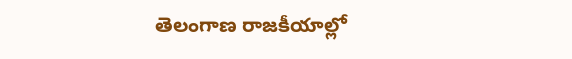తెలంగాణ రాజకీయాల్లో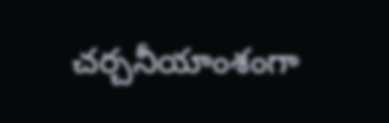చర్చనీయాంశంగా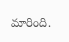మారింది.